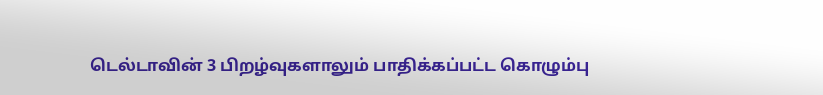டெல்டாவின் 3 பிறழ்வுகளாலும் பாதிக்கப்பட்ட கொழும்பு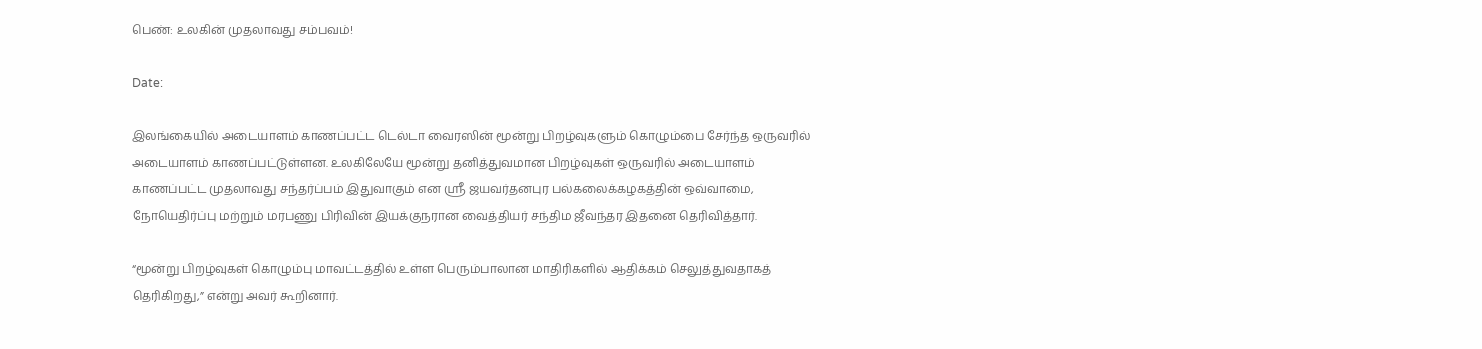பெண்: உலகின் முதலாவது சம்பவம்!

Date:

இலங்கையில் அடையாளம் காணப்பட்ட டெல்டா வைரஸின் மூன்று பிறழ்வுகளும் கொழும்பை சேர்ந்த ஒருவரில் அடையாளம் காணப்பட்டுள்ளன. உலகிலேயே மூன்று தனித்துவமான பிறழ்வுகள் ஒருவரில் அடையாளம் காணப்பட்ட முதலாவது சந்தர்ப்பம் இதுவாகும் என ஸ்ரீ ஜயவர்தனபுர பல்கலைக்கழகத்தின் ஒவ்வாமை, நோயெதிர்ப்பு மற்றும் மரபணு பிரிவின் இயக்குநரான வைத்தியர் சந்திம ஜீவந்தர இதனை தெரிவித்தார்.

“மூன்று பிறழ்வுகள் கொழும்பு மாவட்டத்தில் உள்ள பெரும்பாலான மாதிரிகளில் ஆதிக்கம் செலுத்துவதாகத் தெரிகிறது,” என்று அவர் கூறினார்.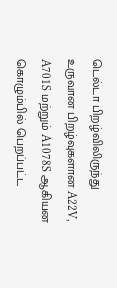டெல்டா பிறழ்விலிருந்து உருவான பிறழ்வுகளான A22V, A701S மற்றும் A1078S ஆகியன கொழும்பில் பெறப்பட்ட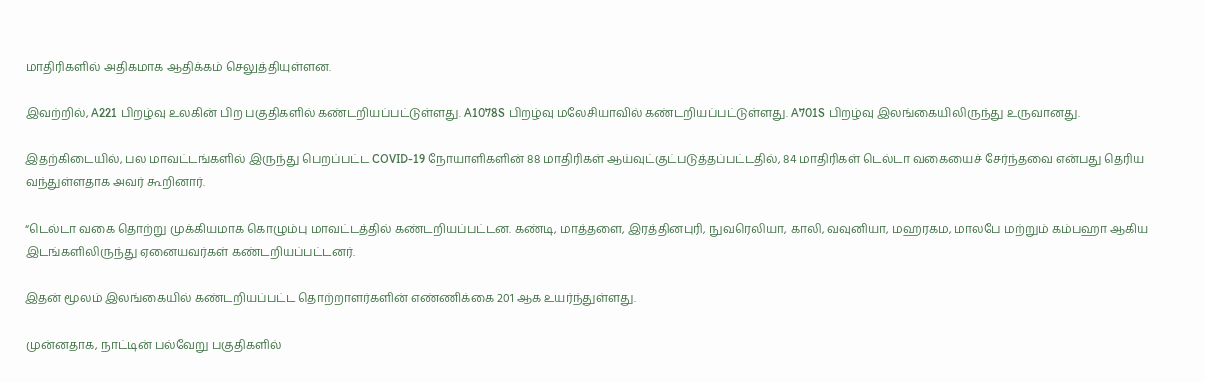மாதிரிகளில் அதிகமாக ஆதிக்கம் செலுத்தியுள்ளன.

இவற்றில், A221 பிறழ்வு உலகின் பிற பகுதிகளில் கண்டறியப்பட்டுள்ளது. A1078S பிறழ்வு மலேசியாவில் கண்டறியப்பட்டுள்ளது. A701S பிறழ்வு இலங்கையிலிருந்து உருவானது.

இதற்கிடையில், பல மாவட்டங்களில் இருந்து பெறப்பட்ட COVID-19 நோயாளிகளின் 88 மாதிரிகள் ஆய்வுட்குட்படுத்தப்பட்டதில், 84 மாதிரிகள் டெல்டா வகையைச் சேர்ந்தவை என்பது தெரிய வந்துள்ளதாக அவர் கூறினார்.

“டெல்டா வகை தொற்று முக்கியமாக கொழும்பு மாவட்டத்தில் கண்டறியப்பட்டன. கண்டி, மாத்தளை, இரத்தினபுரி, நுவரெலியா, காலி, வவுனியா, மஹரகம, மாலபே மற்றும் கம்பஹா ஆகிய இடங்களிலிருந்து ஏனையவர்கள் கண்டறியப்பட்டனர்.

இதன் மூலம் இலங்கையில் கண்டறியப்பட்ட தொற்றாளர்களின் எண்ணிக்கை 201 ஆக உயர்ந்துள்ளது.

முன்னதாக, நாட்டின் பல்வேறு பகுதிகளில்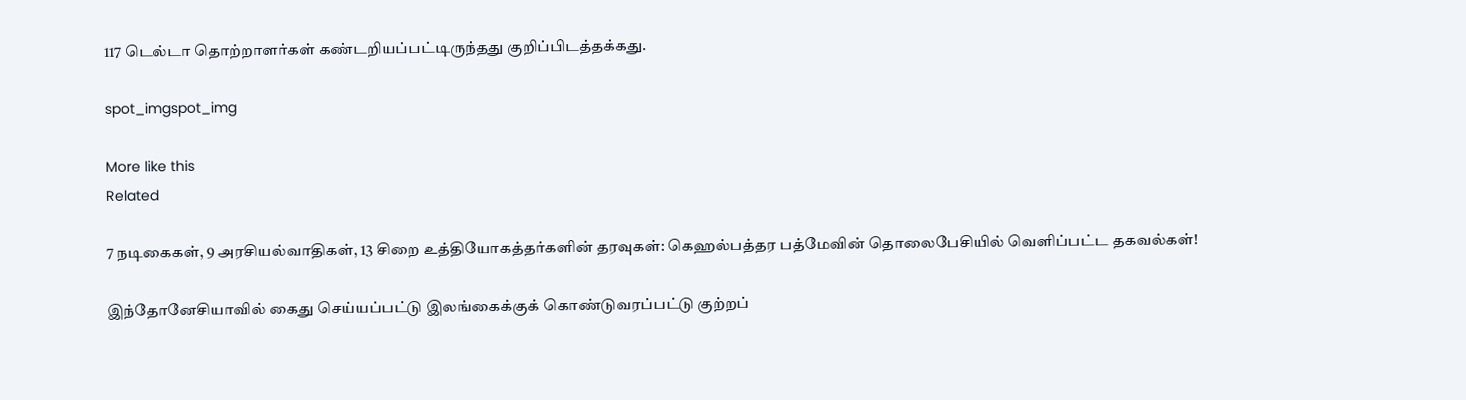117 டெல்டா தொற்றாளர்கள் கண்டறியப்பட்டிருந்தது குறிப்பிடத்தக்கது.

spot_imgspot_img

More like this
Related

7 நடிகைகள், 9 அரசியல்வாதிகள், 13 சிறை உத்தியோகத்தர்களின் தரவுகள்: கெஹல்பத்தர பத்மேவின் தொலைபேசியில் வெளிப்பட்ட தகவல்கள்!

இந்தோனேசியாவில் கைது செய்யப்பட்டு இலங்கைக்குக் கொண்டுவரப்பட்டு குற்றப்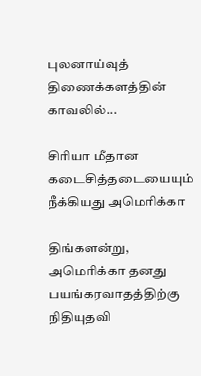புலனாய்வுத் திணைக்களத்தின் காவலில்...

சிரியா மீதான கடைசித்தடையையும் நீக்கியது அமெரிக்கா

திங்களன்று, அமெரிக்கா தனது பயங்கரவாதத்திற்கு நிதியுதவி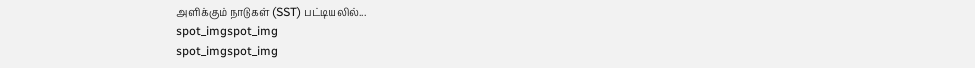அளிக்கும் நாடுகள் (SST) பட்டியலில்...
spot_imgspot_img
spot_imgspot_img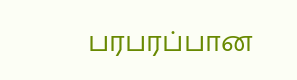பரபரப்பான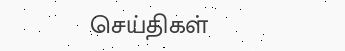செய்திகள்